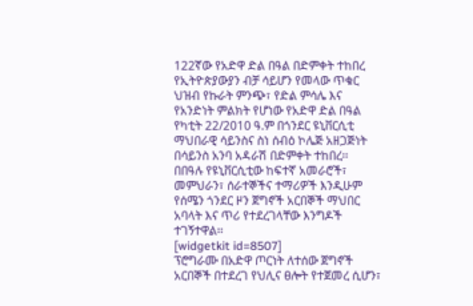122ኛው የአድዋ ድል በዓል በድምቀት ተከበረ
የኢትዮጵያውያን ብቻ ሳይሆን የመላው ጥቁር ህዝብ የኩራት ምንጭ፣ የድል ምሳሌ እና የአንድነት ምልክት የሆነው የአድዋ ድል በዓል የካቲት 22/2010 ዓ.ም በጎንደር ዩኒቨርሲቲ ማህበራዊ ሳይንስና ስነ ሰብዕ ኮሌጅ አዘጋጅነት በሳይንስ አንባ አዳራሽ በድምቀት ተከበረ፡፡
በበዓሉ የዩኒቨርሲቲው ከፍተኛ አመራሮች፣ መምህራን፣ ሰራተኞችና ተማሪዎች እንዲሁም የሰሜን ጎንደር ዞን ጀግኖች አርበኞች ማህበር አባላት እና ጥሪ የተደረገላቸው እንግዶች ተገኝተዋል፡፡
[widgetkit id=8507]
ፕሮግራሙ በአድዋ ጦርነት ለተሰው ጀግኖች አርበኞች በተደረገ የህሊና ፀሎት የተጀመረ ሲሆን፣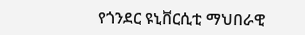የጎንደር ዩኒቨርሲቲ ማህበራዊ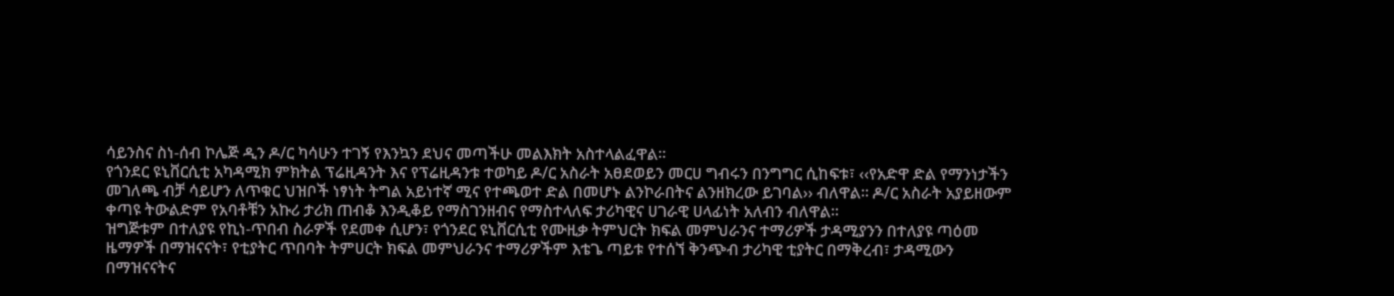ሳይንስና ስነ-ሰብ ኮሌጅ ዲን ዶ/ር ካሳሁን ተገኝ የእንኳን ደህና መጣችሁ መልእክት አስተላልፈዋል፡፡
የጎንደር ዩኒቨርሲቲ አካዳሚክ ምክትል ፕሬዚዳንት እና የፕሬዚዳንቱ ተወካይ ዶ/ር አስራት አፀደወይን መርሀ ግብሩን በንግግር ሲከፍቱ፣ ‹‹የአድዋ ድል የማንነታችን መገለጫ ብቻ ሳይሆን ለጥቁር ህዝቦች ነፃነት ትግል አይነተኛ ሚና የተጫወተ ድል በመሆኑ ልንኮራበትና ልንዘክረው ይገባል›› ብለዋል፡፡ ዶ/ር አስራት አያይዘውም ቀጣዩ ትውልድም የአባቶቹን አኩሪ ታሪክ ጠብቆ እንዲቆይ የማስገንዘብና የማስተላለፍ ታሪካዊና ሀገራዊ ሀላፊነት አለብን ብለዋል፡፡
ዝግጅቱም በተለያዩ የኪነ-ጥበብ ስራዎች የደመቀ ሲሆን፣ የጎንደር ዩኒቨርሲቲ የሙዚቃ ትምህርት ክፍል መምህራንና ተማሪዎች ታዳሚያንን በተለያዩ ጣዕመ ዜማዎች በማዝናናት፣ የቲያትር ጥበባት ትምሀርት ክፍል መምህራንና ተማሪዎችም እቴጌ ጣይቱ የተሰኘ ቅንጭብ ታሪካዊ ቲያትር በማቅረብ፣ ታዳሚውን በማዝናናትና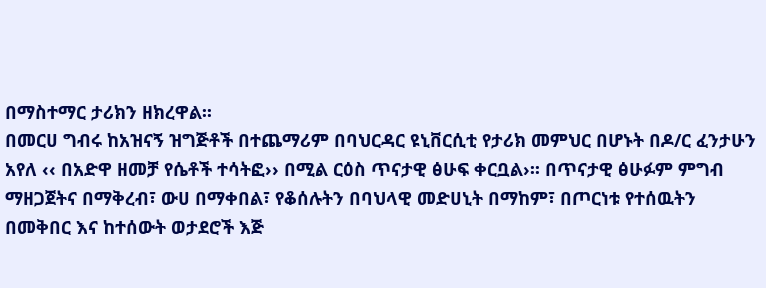በማስተማር ታሪክን ዘክረዋል፡፡
በመርሀ ግብሩ ከአዝናኝ ዝግጅቶች በተጨማሪም በባህርዳር ዩኒቨርሲቲ የታሪክ መምህር በሆኑት በዶ/ር ፈንታሁን አየለ ‹‹ በአድዋ ዘመቻ የሴቶች ተሳትፎ›› በሚል ርዕስ ጥናታዊ ፅሁፍ ቀርቧል›፡፡ በጥናታዊ ፅሁፉም ምግብ ማዘጋጀትና በማቅረብ፣ ውሀ በማቀበል፣ የቆሰሉትን በባህላዊ መድሀኒት በማከም፣ በጦርነቱ የተሰዉትን በመቅበር እና ከተሰውት ወታደሮች እጅ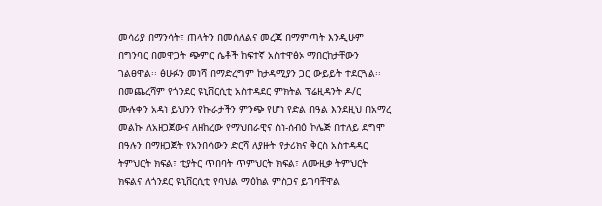መሳሪያ በማንሳት፣ ጠላትን በመሰለልና መረጃ በማምጣት እንዲሁም በግንባር በመዋጋት ጭምር ሴቶች ከፍተኛ አስተዋፅኦ ማበርከታቸውን ገልፀዋል፡፡ ፅሁፉን መነሻ በማድረግም ከታዳሚያን ጋር ውይይት ተደርጓል፡፡
በመጨረሻም የጎንደር ዩኒቨርሲቲ አስተዳደር ምክትል ፕሬዚዳንት ዶ/ር ሙሉቀን አዳነ ይህንን የኩራታችን ምንጭ የሆነ የድል በዓል እንደዚህ በአማረ መልኩ ለአዘጋጀውና ለዘከረው የማህበራዊና ስነ-ሰብዕ ኮሌጅ በተለይ ደግሞ በዓሉን በማዘጋጀት የአንበሳውን ድርሻ ለያዙት የታሪክና ቅርስ አስተዳዳር ትምህርት ክፍል፣ ቲያትር ጥበባት ጥምህርት ክፍል፣ ለሙዚቃ ትምህርት ክፍልና ለጎንደር ዩኒቨርሲቲ የባህል ማዕከል ምስጋና ይገባቸዋል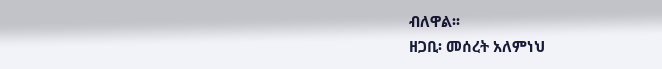ብለዋል፡፡
ዘጋቢ፡ መሰረት አለምነህ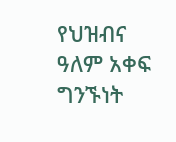የህዝብና ዓለም አቀፍ ግንኙነት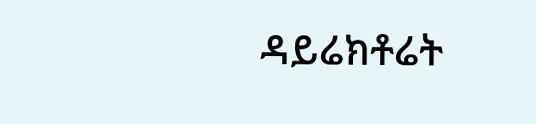ዳይሬክቶሬት